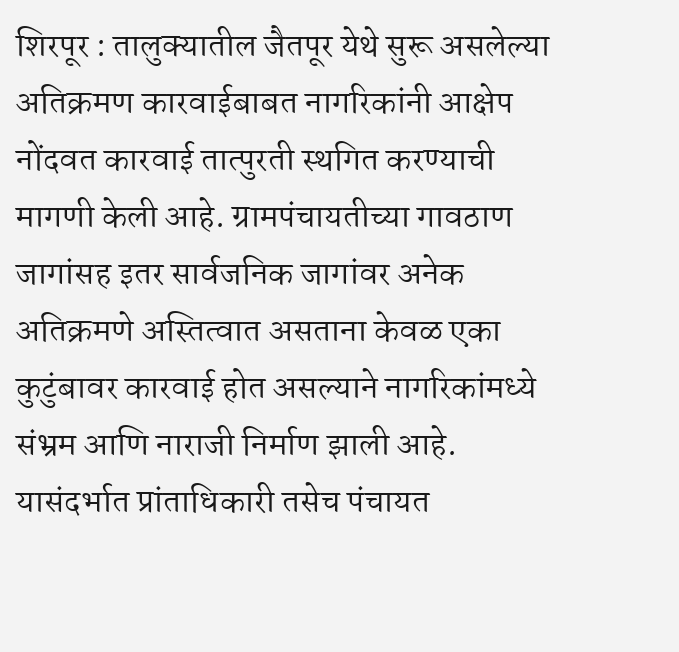शिरपूर : तालुक्यातील जैतपूर येथे सुरू असलेल्या अतिक्रमण कारवाईबाबत नागरिकांनी आक्षेप नोंदवत कारवाई तात्पुरती स्थगित करण्याची मागणी केली आहे. ग्रामपंचायतीच्या गावठाण जागांसह इतर सार्वजनिक जागांवर अनेक अतिक्रमणे अस्तित्वात असताना केवळ एका कुटुंबावर कारवाई होत असल्याने नागरिकांमध्ये संभ्रम आणि नाराजी निर्माण झाली आहे.
यासंदर्भात प्रांताधिकारी तसेच पंचायत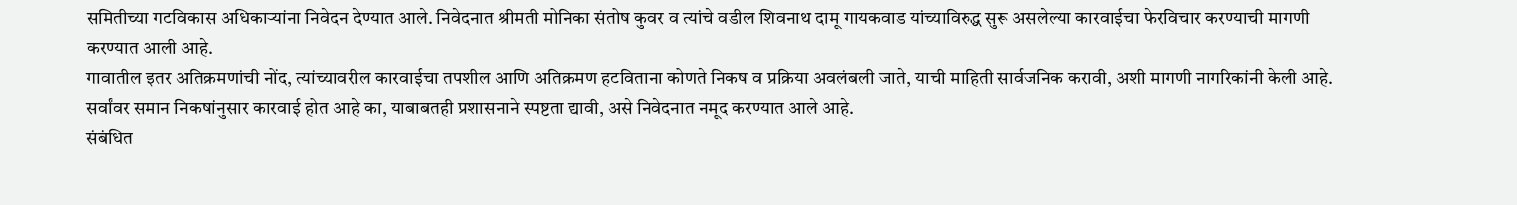समितीच्या गटविकास अधिकाऱ्यांना निवेदन देण्यात आले. निवेदनात श्रीमती मोनिका संतोष कुवर व त्यांचे वडील शिवनाथ दामू गायकवाड यांच्याविरुद्ध सुरू असलेल्या कारवाईचा फेरविचार करण्याची मागणी करण्यात आली आहे.
गावातील इतर अतिक्रमणांची नोंद, त्यांच्यावरील कारवाईचा तपशील आणि अतिक्रमण हटविताना कोणते निकष व प्रक्रिया अवलंबली जाते, याची माहिती सार्वजनिक करावी, अशी मागणी नागरिकांनी केली आहे. सर्वांवर समान निकषांनुसार कारवाई होत आहे का, याबाबतही प्रशासनाने स्पष्टता द्यावी, असे निवेदनात नमूद करण्यात आले आहे.
संबंधित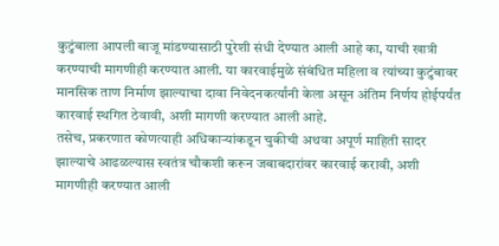कुटुंबाला आपली बाजू मांडण्यासाठी पुरेशी संधी देण्यात आली आहे का, याची खात्री करण्याची मागणीही करण्यात आली. या कारवाईमुळे संबंधित महिला व त्यांच्या कुटुंबावर मानसिक ताण निर्माण झाल्याचा दावा निवेदनकर्त्यांनी केला असून अंतिम निर्णय होईपर्यंत कारवाई स्थगित ठेवावी, अशी मागणी करण्यात आली आहे.
तसेच, प्रकरणात कोणत्याही अधिकाऱ्यांकडून चुकीची अथवा अपूर्ण माहिती सादर झाल्याचे आढळल्यास स्वतंत्र चौकशी करून जबाबदारांवर कारवाई करावी, अशी मागणीही करण्यात आली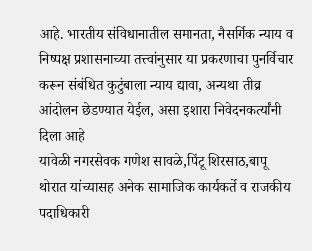आहे. भारतीय संविधानातील समानता, नैसर्गिक न्याय व निष्पक्ष प्रशासनाच्या तत्त्वांनुसार या प्रकरणाचा पुनर्विचार करून संबंधित कुटुंबाला न्याय द्यावा, अन्यथा तीव्र आंदोलन छेडण्यात येईल, असा इशारा निवेदनकर्त्यांनी दिला आहे
यावेळी नगरसेवक गणेश सावळे,पिंटू शिरसाठ,बापू थोरात यांच्यासह अनेक सामाजिक कार्यकर्ते व राजकीय पदाधिकारी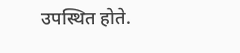उपस्थित होते.